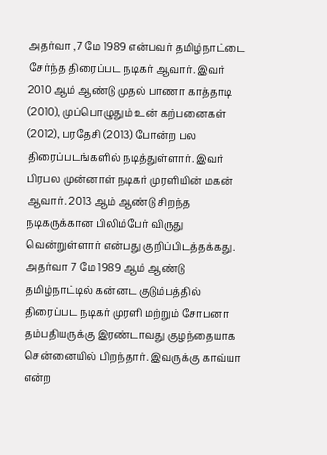அதர்வா ,7 மே 1989 என்பவர் தமிழ்நாட்டை சேர்ந்த திரைப்பட நடிகர் ஆவார். இவர் 2010 ஆம் ஆண்டு முதல் பாணா காத்தாடி (2010), முப்பொழுதும் உன் கற்பனைகள் (2012), பரதேசி (2013) போன்ற பல திரைப்படங்களில் நடித்துள்ளார். இவர் பிரபல முன்னாள் நடிகர் முரளியின் மகன் ஆவார். 2013 ஆம் ஆண்டு சிறந்த நடிகருக்கான பிலிம்பேர் விருது வென்றுள்ளார் என்பது குறிப்பிடத்தக்கது.
அதர்வா 7 மே 1989 ஆம் ஆண்டு தமிழ்நாட்டில் கன்னட குடும்பத்தில் திரைப்பட நடிகர் முரளி மற்றும் சோபனா தம்பதியருக்கு இரண்டாவது குழந்தையாக சென்னையில் பிறந்தார். இவருக்கு காவ்யா என்ற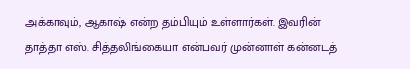அக்காவும், ஆகாஷ் என்ற தம்பியும் உள்ளார்கள். இவரின் தாத்தா எஸ். சித்தலிங்கையா என்பவர் முன்னாள் கன்னடத்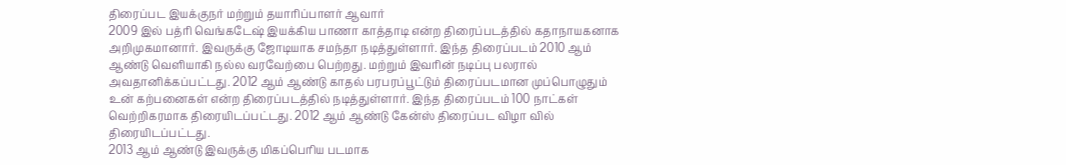திரைப்பட இயக்குநர் மற்றும் தயாரிப்பாளர் ஆவார்
2009 இல் பத்ரி வெங்கடேஷ் இயக்கிய பாணா காத்தாடி என்ற திரைப்படத்தில் கதாநாயகனாக அறிமுகமானார். இவருக்கு ஜோடியாக சமந்தா நடித்துள்ளார். இந்த திரைப்படம் 2010 ஆம் ஆண்டு வெளியாகி நல்ல வரவேற்பை பெற்றது. மற்றும் இவரின் நடிப்பு பலரால் அவதானிக்கப்பட்டது. 2012 ஆம் ஆண்டு காதல் பரபரப்பூட்டும் திரைப்படமான முப்பொழுதும் உன் கற்பனைகள் என்ற திரைப்படத்தில் நடித்துள்ளார். இந்த திரைப்படம் 100 நாட்கள் வெற்றிகரமாக திரையிடப்பட்டது. 2012 ஆம் ஆண்டு கேன்ஸ் திரைப்பட விழா வில் திரையிடப்பட்டது.
2013 ஆம் ஆண்டு இவருக்கு மிகப்பெரிய படமாக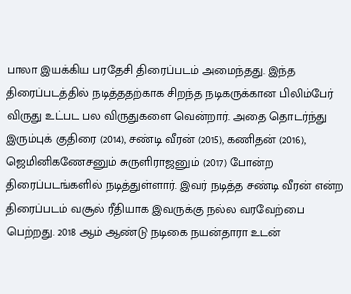பாலா இயக்கிய பரதேசி திரைப்படம் அமைந்தது. இந்த திரைப்படத்தில் நடித்ததற்காக சிறந்த நடிகருக்கான பிலிம்பேர் விருது உட்பட பல விருதுகளை வென்றார். அதை தொடர்ந்து இரும்புக் குதிரை (2014), சண்டி வீரன் (2015), கணிதன் (2016), ஜெமினிகணேசனும் சுருளிராஜனும் (2017) போன்ற திரைப்படங்களில் நடித்துள்ளார். இவர் நடித்த சண்டி வீரன் என்ற திரைப்படம் வசூல் ரீதியாக இவருக்கு நல்ல வரவேற்பை பெற்றது. 2018 ஆம் ஆண்டு நடிகை நயன்தாரா உடன்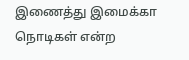இணைத்து இமைக்கா நொடிகள் என்ற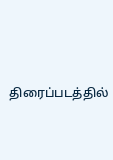திரைப்படத்தில்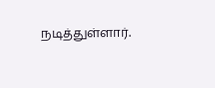நடித்துள்ளார்.